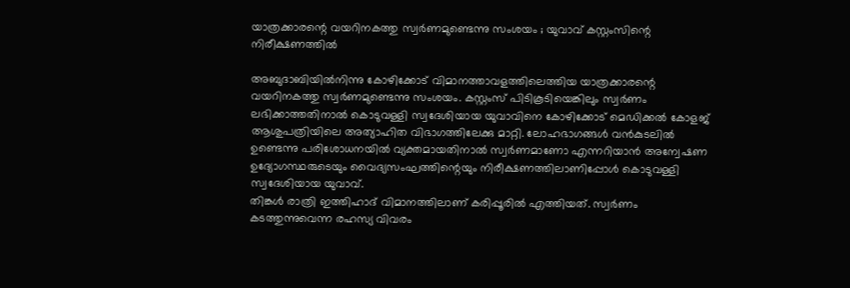യാത്രക്കാരന്റെ വയറിനകത്തു സ്വർണമുണ്ടെന്നു സംശയം ; യുവാവ് കസ്റ്റംസിന്റെ നിരീക്ഷണത്തിൽ

അബുദാബിയിൽനിന്നു കോഴിക്കോട് വിമാനത്താവളത്തിലെത്തിയ യാത്രക്കാരന്റെ വയറിനകത്തു സ്വർണമുണ്ടെന്നു സംശയം. കസ്റ്റംസ് പിടികൂടിയെങ്കിലും സ്വർണം ലഭിക്കാത്തതിനാൽ കൊടുവള്ളി സ്വദേശിയായ യുവാവിനെ കോഴിക്കോട് മെഡിക്കൽ കോളജ് ആശുപത്രിയിലെ അത്യാഹിത വിഭാഗത്തിലേക്കു മാറ്റി. ലോഹഭാഗങ്ങൾ വൻകുടലിൽ ഉണ്ടെന്നു പരിശോധനയിൽ വ്യക്തമായതിനാൽ സ്വർണമാണോ എന്നറിയാൻ അന്വേഷണ ഉദ്യോഗസ്ഥരുടെയും വൈദ്യസംഘത്തിന്റെയും നിരീക്ഷണത്തിലാണിപ്പോൾ കൊടുവള്ളി സ്വദേശിയായ യുവാവ്.
തിങ്കൾ രാത്രി ഇത്തിഹാദ് വിമാനത്തിലാണ് കരിപ്പൂരിൽ എത്തിയത്. സ്വർണം കടത്തുന്നുവെന്ന രഹസ്യ വിവരം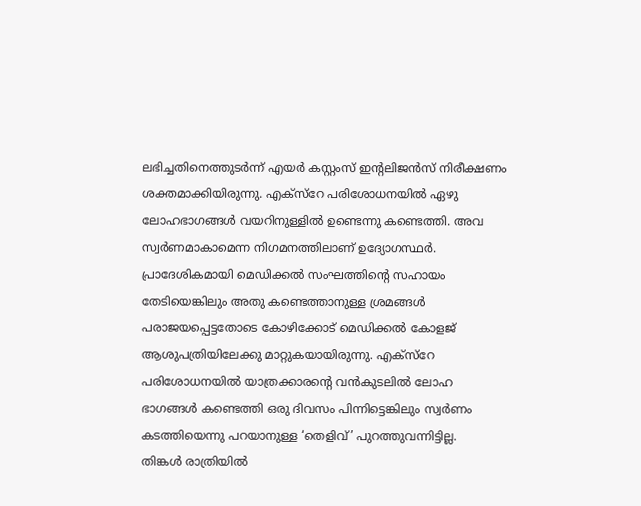ലഭിച്ചതിനെത്തുടർന്ന് എയർ കസ്റ്റംസ് ഇന്റലിജൻസ് നിരീക്ഷണം ശക്തമാക്കിയിരുന്നു. എക്സ്റേ പരിശോധനയിൽ ഏഴു ലോഹഭാഗങ്ങൾ വയറിനുള്ളിൽ ഉണ്ടെന്നു കണ്ടെത്തി. അവ സ്വർണമാകാമെന്ന നിഗമനത്തിലാണ് ഉദ്യോഗസ്ഥർ. പ്രാദേശികമായി മെഡിക്കൽ സംഘത്തിന്റെ സഹായം തേടിയെങ്കിലും അതു കണ്ടെത്താനുള്ള ശ്രമങ്ങൾ പരാജയപ്പെട്ടതോടെ കോഴിക്കോട് മെഡിക്കൽ കോളജ് ആശുപത്രിയിലേക്കു മാറ്റുകയായിരുന്നു. എക്സ്റേ പരിശോധനയിൽ യാത്രക്കാരന്റെ വൻകുടലിൽ ലോഹ ഭാഗങ്ങൾ കണ്ടെത്തി ഒരു ദിവസം പിന്നിട്ടെങ്കിലും സ്വർണം കടത്തിയെന്നു പറയാനുള്ള ‘തെളിവ്’ പുറത്തുവന്നിട്ടില്ല.
തിങ്കൾ രാത്രിയിൽ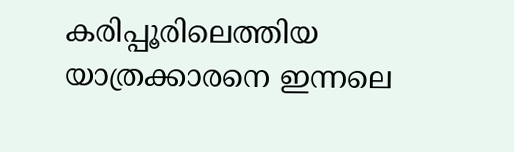കരിപ്പൂരിലെത്തിയ യാത്രക്കാരനെ ഇന്നലെ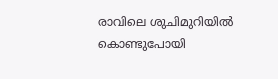രാവിലെ ശുചിമുറിയിൽ കൊണ്ടുപോയി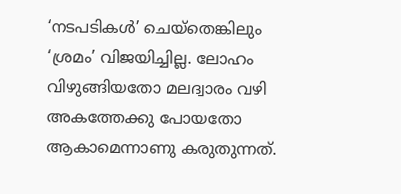‘നടപടികൾ’ ചെയ്തെങ്കിലും ‘ശ്രമം’ വിജയിച്ചില്ല. ലോഹം വിഴുങ്ങിയതോ മലദ്വാരം വഴി അകത്തേക്കു പോയതോ ആകാമെന്നാണു കരുതുന്നത്.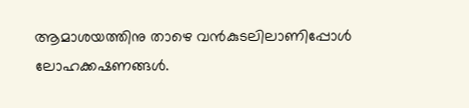ആമാശയത്തിനു താഴെ വൻകുടലിലാണിപ്പോൾ ലോഹക്കഷണങ്ങൾ.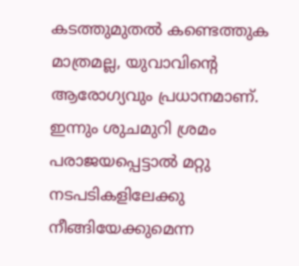കടത്തുമുതൽ കണ്ടെത്തുക മാത്രമല്ല, യുവാവിന്റെ ആരോഗ്യവും പ്രധാനമാണ്. ഇന്നും ശുചമുറി ശ്രമം പരാജയപ്പെട്ടാൽ മറ്റു നടപടികളിലേക്കു നീങ്ങിയേക്കുമെന്ന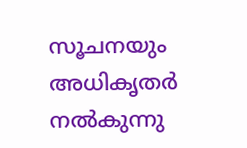സൂചനയും അധികൃതർ നൽകുന്നു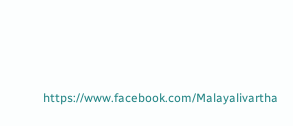https://www.facebook.com/Malayalivartha